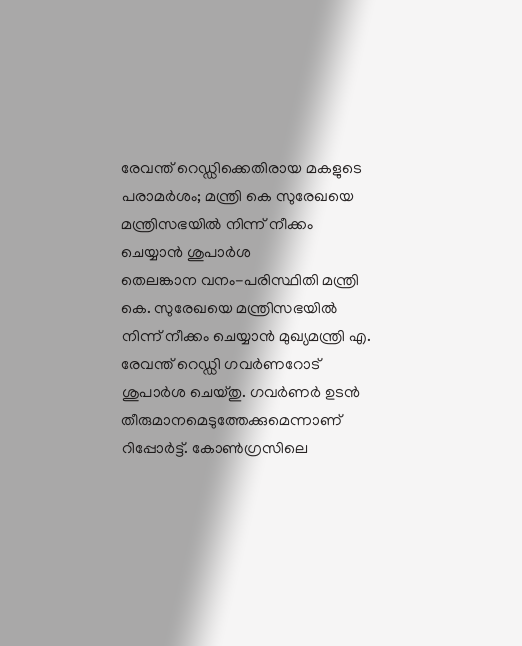രേവന്ത് റെഡ്ഡിക്കെതിരായ മകളുടെ പരാമർശം; മന്ത്രി കെ സുരേഖയെ മന്ത്രിസഭയിൽ നിന്ന് നീക്കം ചെയ്യാൻ ശുപാർശ
തെലങ്കാന വനം-പരിസ്ഥിതി മന്ത്രി കെ. സുരേഖയെ മന്ത്രിസഭയിൽ നിന്ന് നീക്കം ചെയ്യാൻ മുഖ്യമന്ത്രി എ. രേവന്ത് റെഡ്ഡി ഗവർണറോട് ശുപാർശ ചെയ്തു. ഗവർണർ ഉടൻ തീരുമാനമെടുത്തേക്കുമെന്നാണ് റിപ്പോർട്ട്. കോൺഗ്രസിലെ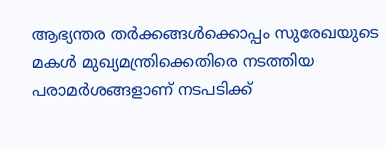ആഭ്യന്തര തർക്കങ്ങൾക്കൊപ്പം സുരേഖയുടെ മകൾ മുഖ്യമന്ത്രിക്കെതിരെ നടത്തിയ പരാമർശങ്ങളാണ് നടപടിക്ക്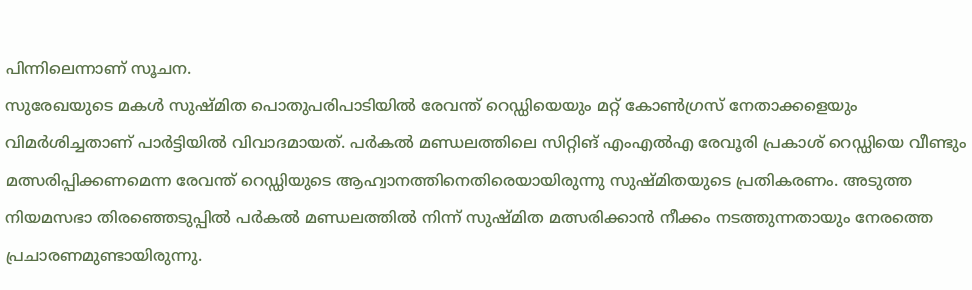പിന്നിലെന്നാണ് സൂചന.
സുരേഖയുടെ മകൾ സുഷ്മിത പൊതുപരിപാടിയിൽ രേവന്ത് റെഡ്ഡിയെയും മറ്റ് കോൺഗ്രസ് നേതാക്കളെയും വിമർശിച്ചതാണ് പാർട്ടിയിൽ വിവാദമായത്. പർകൽ മണ്ഡലത്തിലെ സിറ്റിങ് എംഎൽഎ രേവൂരി പ്രകാശ് റെഡ്ഡിയെ വീണ്ടും മത്സരിപ്പിക്കണമെന്ന രേവന്ത് റെഡ്ഡിയുടെ ആഹ്വാനത്തിനെതിരെയായിരുന്നു സുഷ്മിതയുടെ പ്രതികരണം. അടുത്ത നിയമസഭാ തിരഞ്ഞെടുപ്പിൽ പർകൽ മണ്ഡലത്തിൽ നിന്ന് സുഷ്മിത മത്സരിക്കാൻ നീക്കം നടത്തുന്നതായും നേരത്തെ പ്രചാരണമുണ്ടായിരുന്നു.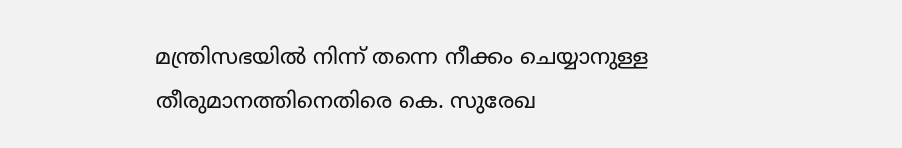മന്ത്രിസഭയിൽ നിന്ന് തന്നെ നീക്കം ചെയ്യാനുള്ള തീരുമാനത്തിനെതിരെ കെ. സുരേഖ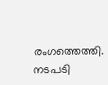രംഗത്തെത്തി. നടപടി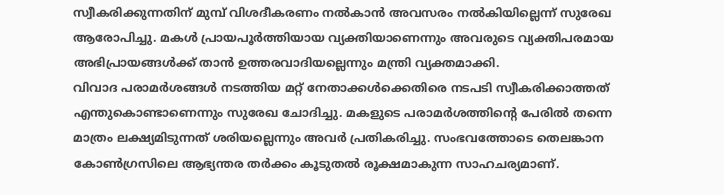സ്വീകരിക്കുന്നതിന് മുമ്പ് വിശദീകരണം നൽകാൻ അവസരം നൽകിയില്ലെന്ന് സുരേഖ ആരോപിച്ചു. മകൾ പ്രായപൂർത്തിയായ വ്യക്തിയാണെന്നും അവരുടെ വ്യക്തിപരമായ അഭിപ്രായങ്ങൾക്ക് താൻ ഉത്തരവാദിയല്ലെന്നും മന്ത്രി വ്യക്തമാക്കി.
വിവാദ പരാമർശങ്ങൾ നടത്തിയ മറ്റ് നേതാക്കൾക്കെതിരെ നടപടി സ്വീകരിക്കാത്തത് എന്തുകൊണ്ടാണെന്നും സുരേഖ ചോദിച്ചു. മകളുടെ പരാമർശത്തിന്റെ പേരിൽ തന്നെ മാത്രം ലക്ഷ്യമിടുന്നത് ശരിയല്ലെന്നും അവർ പ്രതികരിച്ചു. സംഭവത്തോടെ തെലങ്കാന കോൺഗ്രസിലെ ആഭ്യന്തര തർക്കം കൂടുതൽ രൂക്ഷമാകുന്ന സാഹചര്യമാണ്.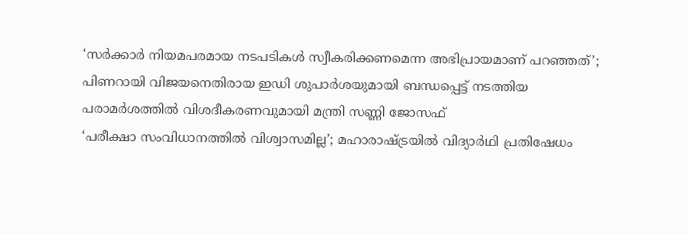‘സർക്കാർ നിയമപരമായ നടപടികൾ സ്വീകരിക്കണമെന്ന അഭിപ്രായമാണ് പറഞ്ഞത്’; പിണറായി വിജയനെതിരായ ഇഡി ശുപാർശയുമായി ബന്ധപ്പെട്ട് നടത്തിയ പരാമർശത്തിൽ വിശദീകരണവുമായി മന്ത്രി സണ്ണി ജോസഫ്
‘പരീക്ഷാ സംവിധാനത്തിൽ വിശ്വാസമില്ല’; മഹാരാഷ്ട്രയിൽ വിദ്യാർഥി പ്രതിഷേധം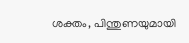ശക്തം, പിന്തുണയുമായി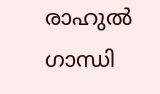രാഹുൽ ഗാന്ധി